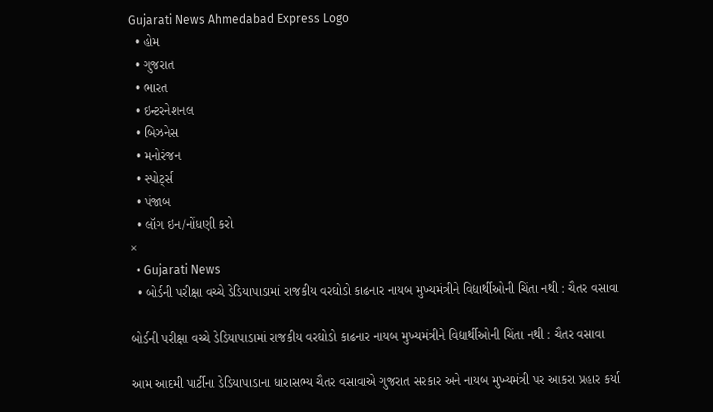Gujarati News Ahmedabad Express Logo
  • હોમ
  • ગુજરાત
  • ભારત
  • ઇન્ટરનેશનલ
  • બિઝનેસ
  • મનોરંજન
  • સ્પોર્ટ્સ
  • પંજાબ
  • લૉગ ઇન/નોંધણી કરો
×
  • Gujarati News
  • બોર્ડની પરીક્ષા વચ્ચે ડેડિયાપાડામાં રાજકીય વરઘોડો કાઢનાર નાયબ મુખ્યમંત્રીને વિદ્યાર્થીઓની ચિંતા નથી : ચૈતર વસાવા

બોર્ડની પરીક્ષા વચ્ચે ડેડિયાપાડામાં રાજકીય વરઘોડો કાઢનાર નાયબ મુખ્યમંત્રીને વિદ્યાર્થીઓની ચિંતા નથી : ચૈતર વસાવા

આમ આદમી પાર્ટીના ડેડિયાપાડાના ધારાસભ્ય ચૈતર વસાવાએ ગુજરાત સરકાર અને નાયબ મુખ્યમંત્રી પર આકરા પ્રહાર કર્યા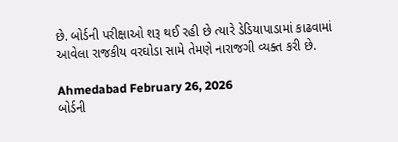છે. બોર્ડની પરીક્ષાઓ શરૂ થઈ રહી છે ત્યારે ડેડિયાપાડામાં કાઢવામાં આવેલા રાજકીય વરઘોડા સામે તેમણે નારાજગી વ્યક્ત કરી છે.

Ahmedabad February 26, 2026
બોર્ડની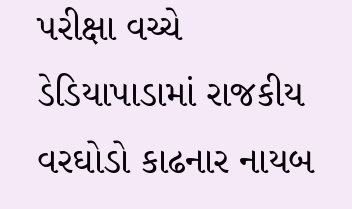પરીક્ષા વચ્ચે ડેડિયાપાડામાં રાજકીય વરઘોડો કાઢનાર નાયબ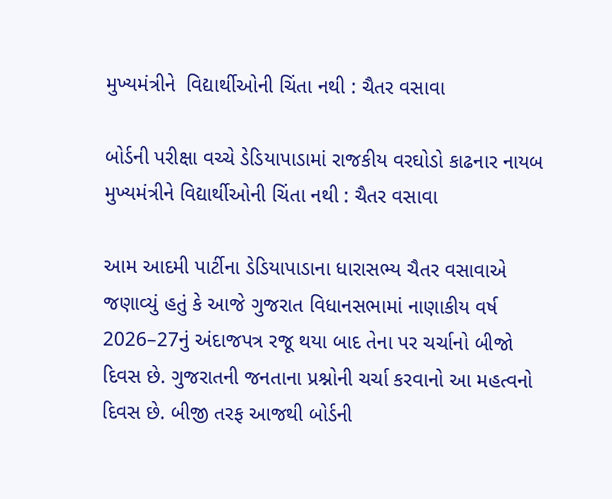મુખ્યમંત્રીને  વિદ્યાર્થીઓની ચિંતા નથી : ચૈતર વસાવા

બોર્ડની પરીક્ષા વચ્ચે ડેડિયાપાડામાં રાજકીય વરઘોડો કાઢનાર નાયબ મુખ્યમંત્રીને વિદ્યાર્થીઓની ચિંતા નથી : ચૈતર વસાવા

આમ આદમી પાર્ટીના ડેડિયાપાડાના ધારાસભ્ય ચૈતર વસાવાએ જણાવ્યું હતું કે આજે ગુજરાત વિધાનસભામાં નાણાકીય વર્ષ 2026–27નું અંદાજપત્ર રજૂ થયા બાદ તેના પર ચર્ચાનો બીજો દિવસ છે. ગુજરાતની જનતાના પ્રશ્નોની ચર્ચા કરવાનો આ મહત્વનો દિવસ છે. બીજી તરફ આજથી બોર્ડની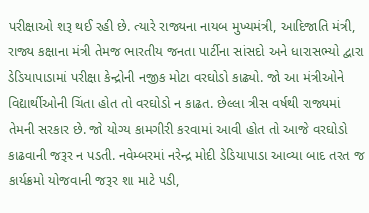પરીક્ષાઓ શરૂ થઈ રહી છે. ત્યારે રાજ્યના નાયબ મુખ્યમંત્રી, આદિજાતિ મંત્રી, રાજ્ય કક્ષાના મંત્રી તેમજ ભારતીય જનતા પાર્ટીના સાંસદો અને ધારાસભ્યો દ્વારા ડેડિયાપાડામાં પરીક્ષા કેન્દ્રોની નજીક મોટા વરઘોડો કાઢ્યો. જો આ મંત્રીઓને વિદ્યાર્થીઓની ચિંતા હોત તો વરઘોડો ન કાઢત. છેલ્લા ત્રીસ વર્ષથી રાજ્યમાં તેમની સરકાર છે. જો યોગ્ય કામગીરી કરવામાં આવી હોત તો આજે વરઘોડો કાઢવાની જરૂર ન પડતી. નવેમ્બરમાં નરેન્દ્ર મોદી ડેડિયાપાડા આવ્યા બાદ તરત જ કાર્યક્રમો યોજવાની જરૂર શા માટે પડી,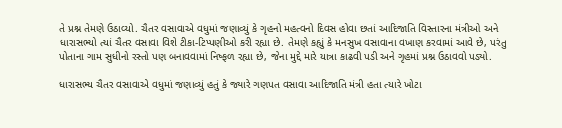તે પ્રશ્ન તેમણે ઉઠાવ્યો. ચૈતર વસાવાએ વધુમાં જણાવ્યું કે ગૃહનો મહત્વનો દિવસ હોવા છતાં આદિજાતિ વિસ્તારના મંત્રીઓ અને ધારાસભ્યો ત્યાં ચૈતર વસાવા વિશે ટીકા-ટિપ્પણીઓ કરી રહ્યા છે. તેમણે કહ્યું કે મનસુખ વસાવાના વખાણ કરવામાં આવે છે, પરંતુ પોતાના ગામ સુધીનો રસ્તો પણ બનાવવામાં નિષ્ફળ રહ્યા છે, જેના મુદ્દે મારે યાત્રા કાઢવી પડી અને ગૃહમાં પ્રશ્ન ઉઠાવવો પડ્યો.

ધારાસભ્ય ચૈતર વસાવાએ વધુમાં જણાવ્યું હતું કે જ્યારે ગણપત વસાવા આદિજાતિ મંત્રી હતા ત્યારે ખોટા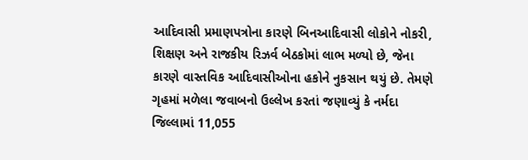આદિવાસી પ્રમાણપત્રોના કારણે બિનઆદિવાસી લોકોને નોકરી, શિક્ષણ અને રાજકીય રિઝર્વ બેઠકોમાં લાભ મળ્યો છે, જેના કારણે વાસ્તવિક આદિવાસીઓના હકોને નુકસાન થયું છે. તેમણે ગૃહમાં મળેલા જવાબનો ઉલ્લેખ કરતાં જણાવ્યું કે નર્મદા જિલ્લામાં 11,055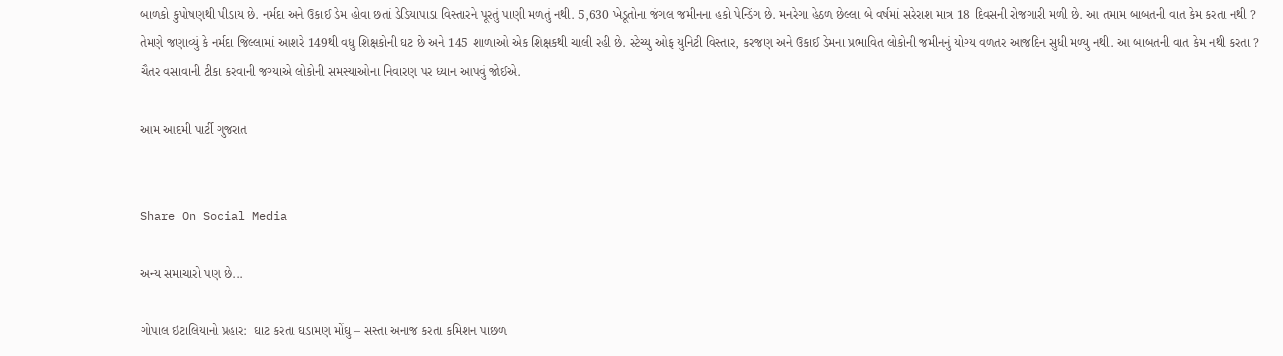બાળકો કુપોષણથી પીડાય છે. નર્મદા અને ઉકાઈ ડેમ હોવા છતાં ડેડિયાપાડા વિસ્તારને પૂરતું પાણી મળતું નથી. 5,630 ખેડૂતોના જંગલ જમીનના હકો પેન્ડિંગ છે. મનરેગા હેઠળ છેલ્લા બે વર્ષમાં સરેરાશ માત્ર 18 દિવસની રોજગારી મળી છે. આ તમામ બાબતની વાત કેમ કરતા નથી ? તેમણે જણાવ્યું કે નર્મદા જિલ્લામાં આશરે 149થી વધુ શિક્ષકોની ઘટ છે અને 145 શાળાઓ એક શિક્ષકથી ચાલી રહી છે. સ્ટેચ્યુ ઓફ યુનિટી વિસ્તાર, કરજણ અને ઉકાઈ ડેમના પ્રભાવિત લોકોની જમીનનું યોગ્ય વળતર આજદિન સુધી મળ્યુ નથી. આ બાબતની વાત કેમ નથી કરતા ? ચૈતર વસાવાની ટીકા કરવાની જગ્યાએ લોકોની સમસ્યાઓના નિવારણ પર ધ્યાન આપવું જોઈએ.

આમ આદમી પાર્ટી ગુજરાત


Share On Social Media

અન્ય સમાચારો પણ છે...

ગોપાલ ઇટાલિયાનો પ્રહાર:  ઘાટ કરતા ઘડામણ મોંઘુ – સસ્તા અનાજ કરતા કમિશન પાછળ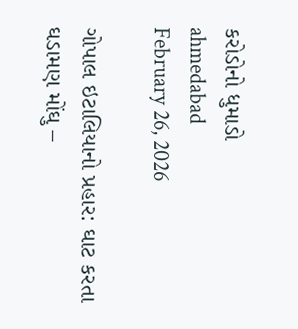કરોડોનો ધુમાડો
ahmedabad
February 26, 2026

ગોપાલ ઇટાલિયાનો પ્રહાર: ઘાટ કરતા ઘડામણ મોંઘુ –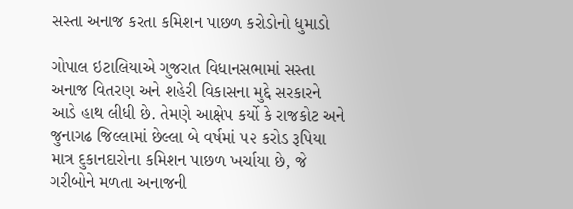સસ્તા અનાજ કરતા કમિશન પાછળ કરોડોનો ધુમાડો

ગોપાલ ઇટાલિયાએ ગુજરાત વિધાનસભામાં સસ્તા અનાજ વિતરણ અને શહેરી વિકાસના મુદ્દે સરકારને આડે હાથ લીધી છે. તેમણે આક્ષેપ કર્યો કે રાજકોટ અને જુનાગઢ જિલ્લામાં છેલ્લા બે વર્ષમાં ૫૨ કરોડ રૂપિયા માત્ર દુકાનદારોના કમિશન પાછળ ખર્ચાયા છે, જે ગરીબોને મળતા અનાજની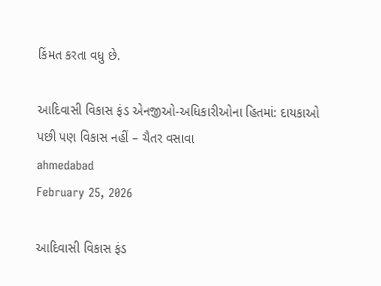કિંમત કરતા વધુ છે.

આદિવાસી વિકાસ ફંડ એનજીઓ-અધિકારીઓના હિતમાં: દાયકાઓ પછી પણ વિકાસ નહીં – ચૈતર વસાવા
ahmedabad
February 25, 2026

આદિવાસી વિકાસ ફંડ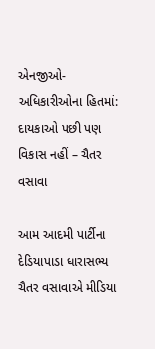એનજીઓ-અધિકારીઓના હિતમાં: દાયકાઓ પછી પણ વિકાસ નહીં – ચૈતર વસાવા

આમ આદમી પાર્ટીના દેડિયાપાડા ધારાસભ્ય ચૈતર વસાવાએ મીડિયા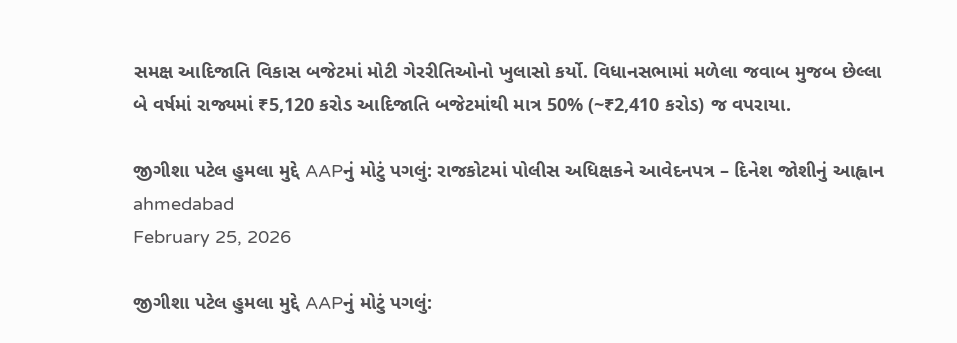સમક્ષ આદિજાતિ વિકાસ બજેટમાં મોટી ગેરરીતિઓનો ખુલાસો કર્યો. વિધાનસભામાં મળેલા જવાબ મુજબ છેલ્લા બે વર્ષમાં રાજ્યમાં ₹5,120 કરોડ આદિજાતિ બજેટમાંથી માત્ર 50% (~₹2,410 કરોડ) જ વપરાયા.

જીગીશા પટેલ હુમલા મુદ્દે AAPનું મોટું પગલું: રાજકોટમાં પોલીસ અધિક્ષકને આવેદનપત્ર – દિનેશ જોશીનું આહ્વાન
ahmedabad
February 25, 2026

જીગીશા પટેલ હુમલા મુદ્દે AAPનું મોટું પગલું: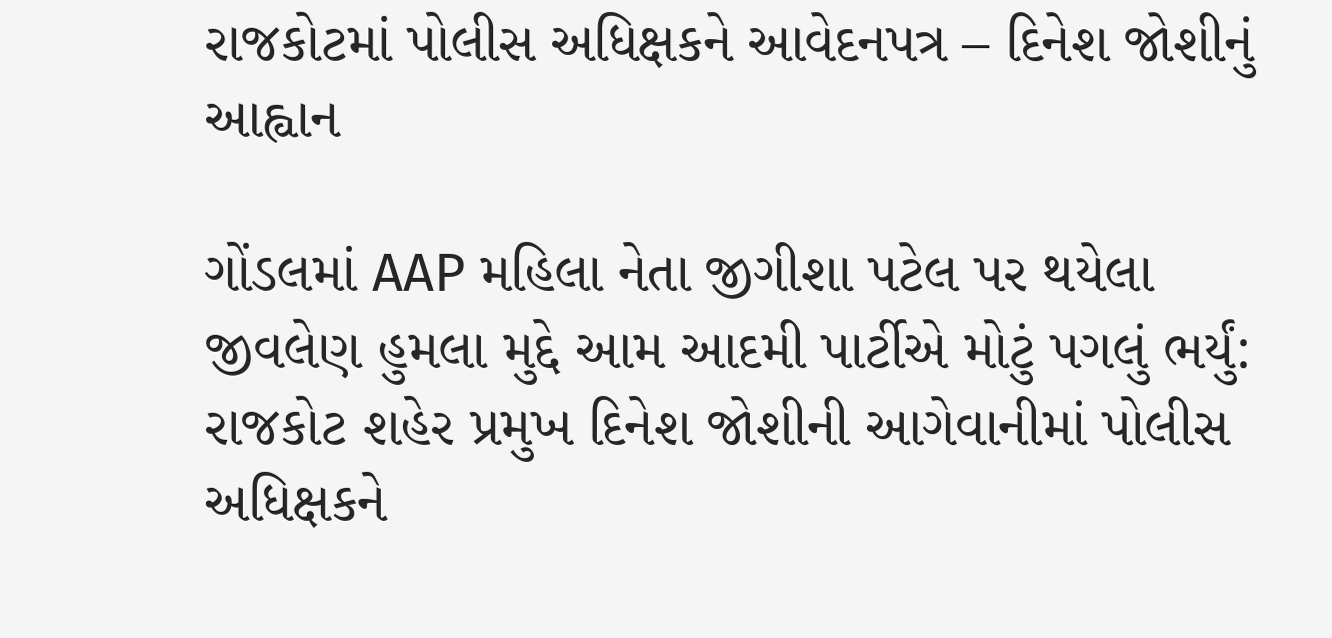રાજકોટમાં પોલીસ અધિક્ષકને આવેદનપત્ર – દિનેશ જોશીનું આહ્વાન

ગોંડલમાં AAP મહિલા નેતા જીગીશા પટેલ પર થયેલા જીવલેણ હુમલા મુદ્દે આમ આદમી પાર્ટીએ મોટું પગલું ભર્યું: રાજકોટ શહેર પ્રમુખ દિનેશ જોશીની આગેવાનીમાં પોલીસ અધિક્ષકને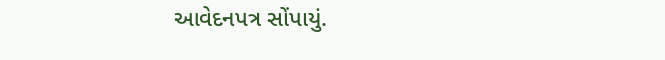આવેદનપત્ર સોંપાયું.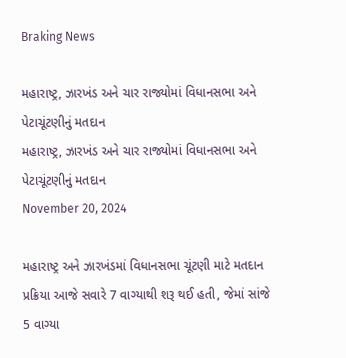Braking News

મહારાષ્ટ્ર, ઝારખંડ અને ચાર રાજ્યોમાં વિધાનસભા અને પેટાચૂંટણીનું મતદાન
મહારાષ્ટ્ર, ઝારખંડ અને ચાર રાજ્યોમાં વિધાનસભા અને પેટાચૂંટણીનું મતદાન
November 20, 2024

મહારાષ્ટ્ર અને ઝારખંડમાં વિધાનસભા ચૂંટણી માટે મતદાન પ્રક્રિયા આજે સવારે 7 વાગ્યાથી શરૂ થઈ હતી, જેમાં સાંજે 5 વાગ્યા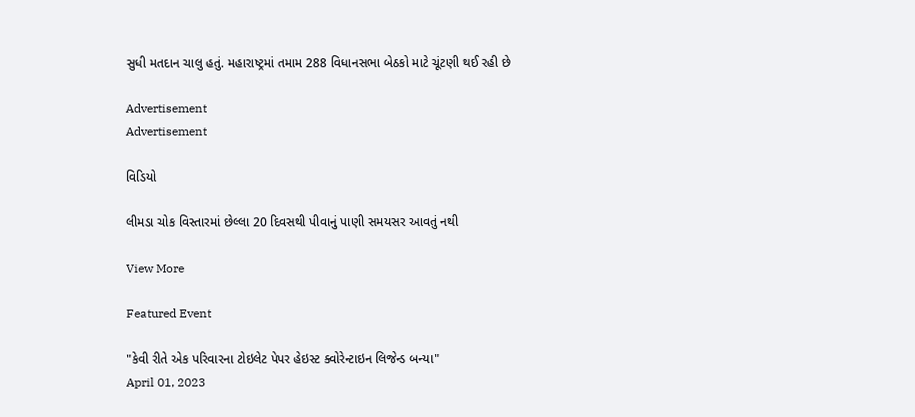સુધી મતદાન ચાલુ હતું. મહારાષ્ટ્રમાં તમામ 288 વિધાનસભા બેઠકો માટે ચૂંટણી થઈ રહી છે

Advertisement
Advertisement

વિડિયો

લીમડા ચોક વિસ્તારમાં છેલ્લા 20 દિવસથી પીવાનું પાણી સમયસર આવતું નથી

View More

Featured Event

"કેવી રીતે એક પરિવારના ટોઇલેટ પેપર હેઇસ્ટ ક્વોરેન્ટાઇન લિજેન્ડ બન્યા"
April 01, 2023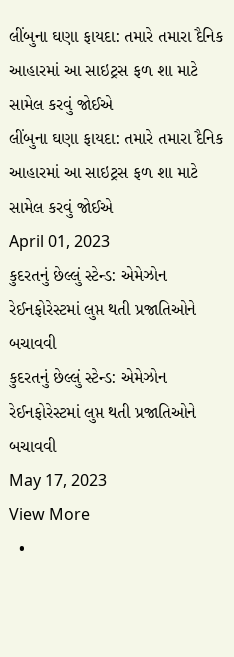લીંબુના ઘણા ફાયદા: તમારે તમારા દૈનિક આહારમાં આ સાઇટ્રસ ફળ શા માટે સામેલ કરવું જોઈએ
લીંબુના ઘણા ફાયદા: તમારે તમારા દૈનિક આહારમાં આ સાઇટ્રસ ફળ શા માટે સામેલ કરવું જોઈએ
April 01, 2023
કુદરતનું છેલ્લું સ્ટેન્ડ: એમેઝોન રેઈનફોરેસ્ટમાં લુપ્ત થતી પ્રજાતિઓને બચાવવી
કુદરતનું છેલ્લું સ્ટેન્ડ: એમેઝોન રેઈનફોરેસ્ટમાં લુપ્ત થતી પ્રજાતિઓને બચાવવી
May 17, 2023
View More
  •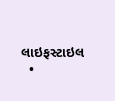લાઇફસ્ટાઇલ
  •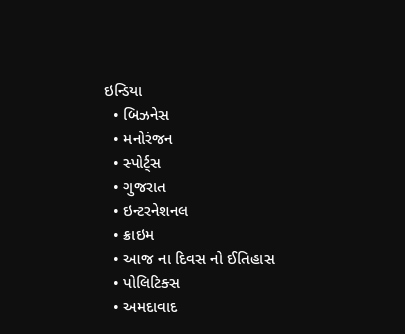ઇન્ડિયા
  • બિઝનેસ
  • મનોરંજન
  • સ્પોર્ટ્સ
  • ગુજરાત
  • ઇન્ટરનેશનલ
  • ક્રાઇમ
  • આજ ના દિવસ નો ઈતિહાસ
  • પોલિટિક્સ
  • અમદાવાદ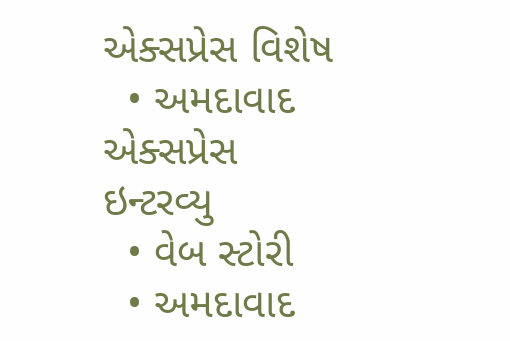એક્સપ્રેસ વિશેષ
  • અમદાવાદ એક્સપ્રેસ ઇન્ટરવ્યુ
  • વેબ સ્ટોરી
  • અમદાવાદ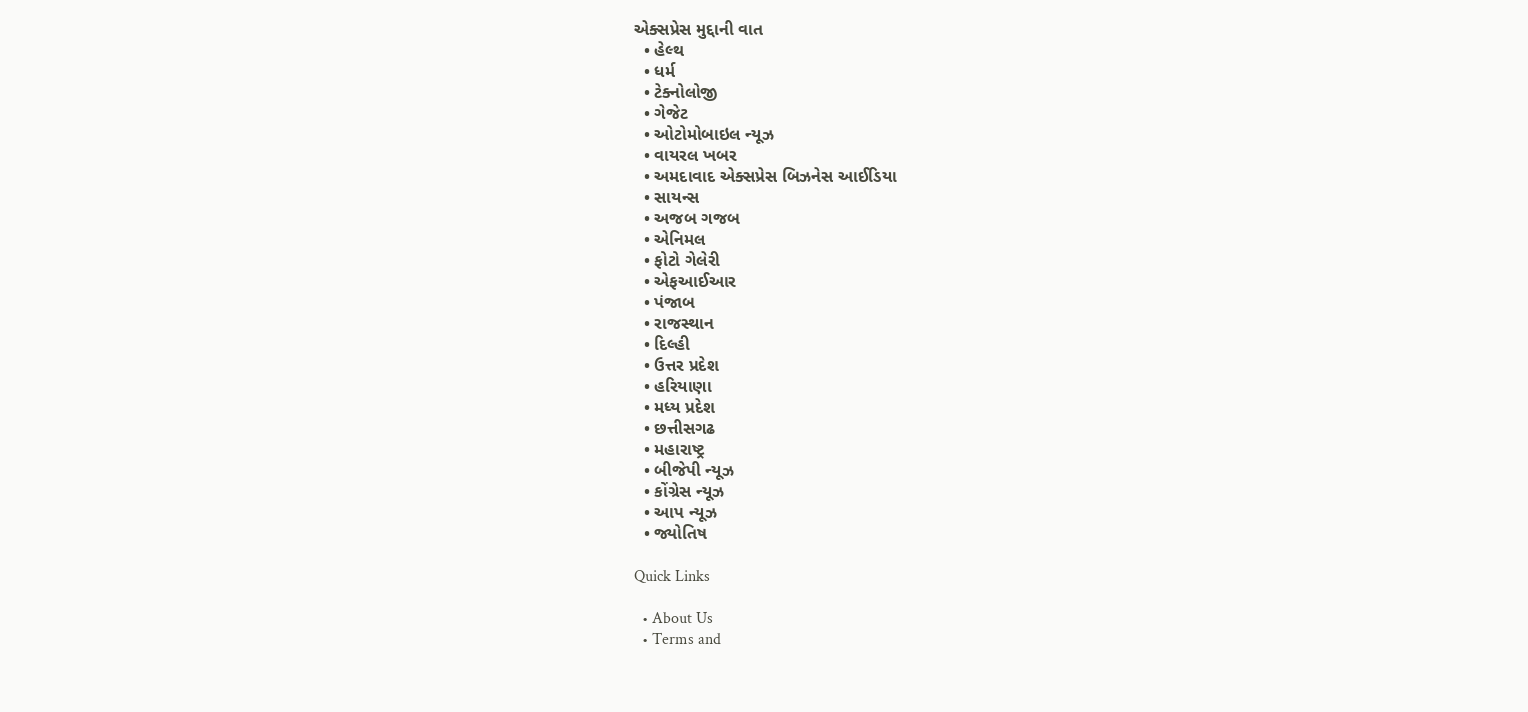એક્સપ્રેસ મુદ્દાની વાત
  • હેલ્થ
  • ધર્મ
  • ટેક્નોલોજી
  • ગેજેટ
  • ઓટોમોબાઇલ ન્યૂઝ
  • વાયરલ ખબર
  • અમદાવાદ એક્સપ્રેસ બિઝનેસ આઈડિયા
  • સાયન્સ
  • અજબ ગજબ
  • એનિમલ
  • ફોટો ગેલેરી
  • એફઆઈઆર
  • પંજાબ
  • રાજસ્થાન
  • દિલ્હી
  • ઉત્તર પ્રદેશ
  • હરિયાણા
  • મધ્ય પ્રદેશ
  • છત્તીસગઢ
  • મહારાષ્ટ્ર
  • બીજેપી ન્યૂઝ
  • કોંગ્રેસ ન્યૂઝ
  • આપ ન્યૂઝ
  • જ્યોતિષ

Quick Links

  • About Us
  • Terms and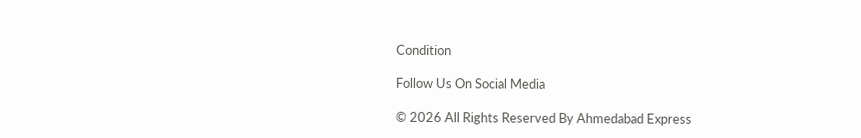Condition

Follow Us On Social Media

© 2026 All Rights Reserved By Ahmedabad Express